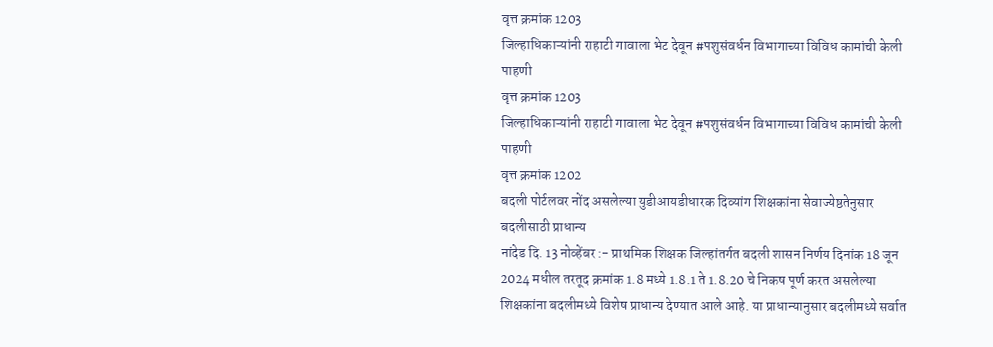वृत्त क्रमांक 1203
जिल्हाधिकाऱ्यांनी राहाटी गावाला भेट देवून #पशुसंवर्धन विभागाच्या विविध कामांची केली पाहणी
वृत्त क्रमांक 1203
जिल्हाधिकाऱ्यांनी राहाटी गावाला भेट देवून #पशुसंवर्धन विभागाच्या विविध कामांची केली पाहणी
वृत्त क्रमांक 1202
बदली पोर्टलवर नोंद असलेल्या युडीआयडीधारक दिव्यांग शिक्षकांना सेवाज्येष्ठतेनुसार बदलीसाठी प्राधान्य
नांदेड दि. 13 नोव्हेंबर :- प्राथमिक शिक्षक जिल्हांतर्गत बदली शासन निर्णय दिनांक 18 जून 2024 मधील तरतूद क्रमांक 1.8 मध्ये 1.8.1 ते 1.8.20 चे निकष पूर्ण करत असलेल्या शिक्षकांना बदलीमध्ये विशेष प्राधान्य देण्यात आले आहे. या प्राधान्यानुसार बदलीमध्ये सर्वात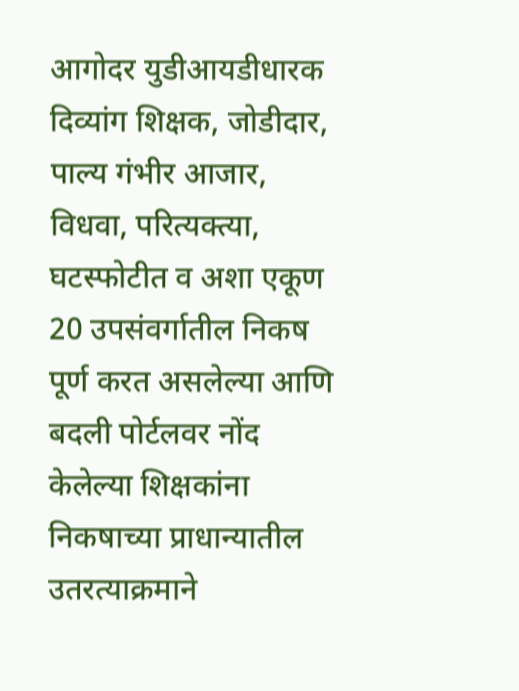आगोदर युडीआयडीधारक दिव्यांग शिक्षक, जोडीदार, पाल्य गंभीर आजार, विधवा, परित्यक्त्या, घटस्फोटीत व अशा एकूण 20 उपसंवर्गातील निकष पूर्ण करत असलेल्या आणि बदली पोर्टलवर नोंद केलेल्या शिक्षकांना निकषाच्या प्राधान्यातील उतरत्याक्रमाने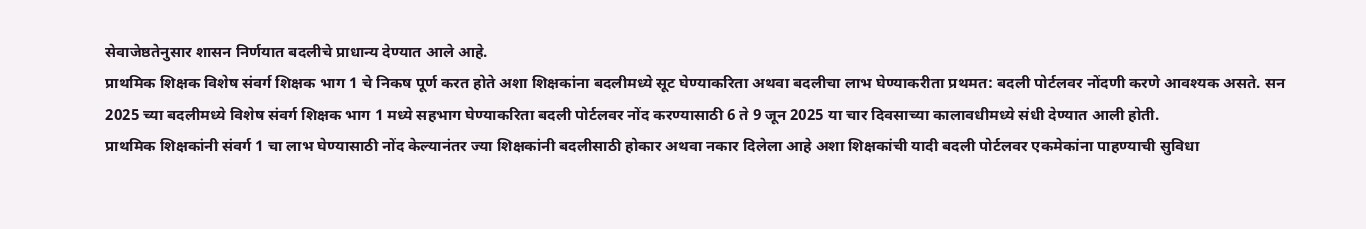सेवाजेष्ठतेनुसार शासन निर्णयात बदलीचे प्राधान्य देण्यात आले आहे.
प्राथमिक शिक्षक विशेष संवर्ग शिक्षक भाग 1 चे निकष पूर्ण करत होते अशा शिक्षकांना बदलीमध्ये सूट घेण्याकरिता अथवा बदलीचा लाभ घेण्याकरीता प्रथमत: बदली पोर्टलवर नोंदणी करणे आवश्यक असते. सन 2025 च्या बदलीमध्ये विशेष संवर्ग शिक्षक भाग 1 मध्ये सहभाग घेण्याकरिता बदली पोर्टलवर नोंद करण्यासाठी 6 ते 9 जून 2025 या चार दिवसाच्या कालावधीमध्ये संधी देण्यात आली होती.
प्राथमिक शिक्षकांनी संवर्ग 1 चा लाभ घेण्यासाठी नोंद केल्यानंतर ज्या शिक्षकांनी बदलीसाठी होकार अथवा नकार दिलेला आहे अशा शिक्षकांची यादी बदली पोर्टलवर एकमेकांना पाहण्याची सुविधा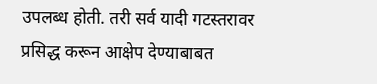उपलब्ध होती. तरी सर्व यादी गटस्तरावर प्रसिद्ध करून आक्षेप देण्याबाबत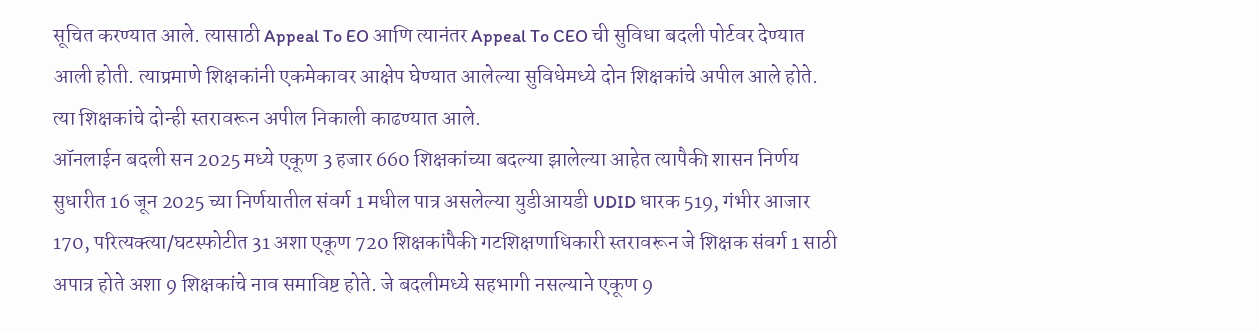सूचित करण्यात आले. त्यासाठी Appeal To EO आणि त्यानंतर Appeal To CEO ची सुविधा बदली पोर्टवर देण्यात आली होती. त्याप्रमाणे शिक्षकांनी एकमेकावर आक्षेप घेण्यात आलेल्या सुविधेमध्ये दोन शिक्षकांचे अपील आले होते. त्या शिक्षकांचे दोन्ही स्तरावरून अपील निकाली काढण्यात आले.
ऑनलाईन बदली सन 2025 मध्ये एकूण 3 हजार 660 शिक्षकांच्या बदल्या झालेल्या आहेत त्यापैकी शासन निर्णय सुधारीत 16 जून 2025 च्या निर्णयातील संवर्ग 1 मधील पात्र असलेल्या युडीआयडी UDID धारक 519, गंभीर आजार 170, परित्यक्त्या/घटस्फोटीत 31 अशा एकूण 720 शिक्षकांपैकी गटशिक्षणाधिकारी स्तरावरून जे शिक्षक संवर्ग 1 साठी अपात्र होते अशा 9 शिक्षकांचे नाव समाविष्ट होते. जे बदलीमध्ये सहभागी नसल्याने एकूण 9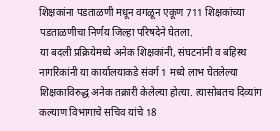शिक्षकांना पडताळणी मधून वगळून एकूण 711 शिक्षकांच्या पडताळणीचा निर्णय जिल्हा परिषदेने घेतला.
या बदली प्रक्रियेमध्ये अनेक शिक्षकांनी, संघटनांनी व बहिस्थ नागरिकांनी या कार्यालयाकडे संवर्ग 1 मध्ये लाभ घेतलेल्या शिक्षकाविरुद्ध अनेक तक्रारी केलेल्या होत्या. त्यासोबतच दिव्यांग कल्याण विभागाचे सचिव यांचे 18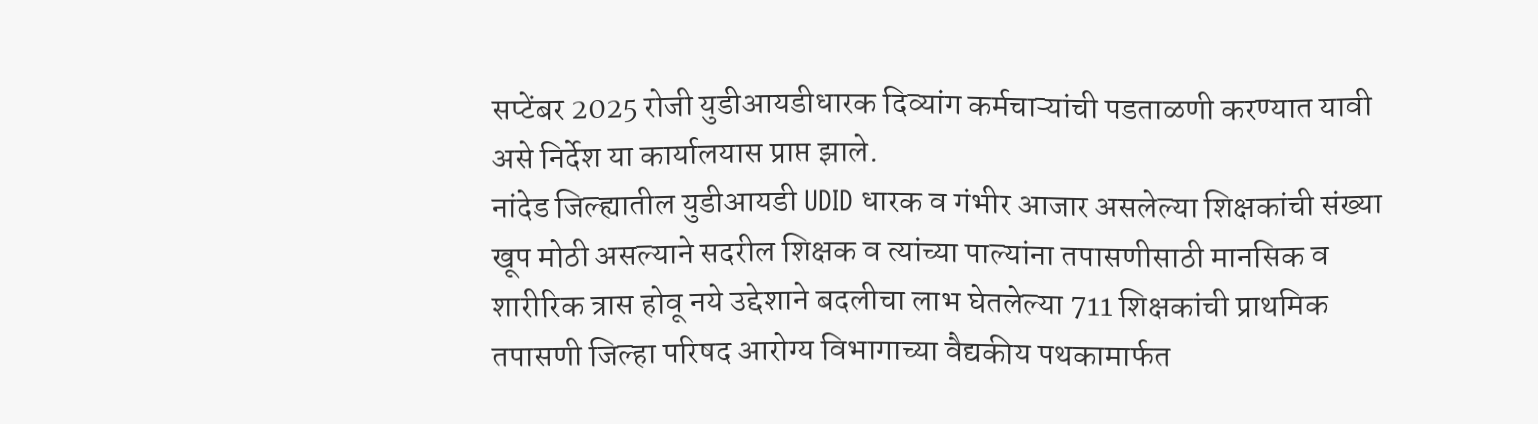सप्टेंबर 2025 रोजी युडीआयडीधारक दिव्यांग कर्मचाऱ्यांची पडताळणी करण्यात यावी असे निर्देश या कार्यालयास प्राप्त झाले.
नांदेड जिल्ह्यातील युडीआयडी UDID धारक व गंभीर आजार असलेल्या शिक्षकांची संख्या खूप मोठी असल्याने सदरील शिक्षक व त्यांच्या पाल्यांना तपासणीसाठी मानसिक व शारीरिक त्रास होवू नये उद्देशाने बदलीचा लाभ घेतलेल्या 711 शिक्षकांची प्राथमिक तपासणी जिल्हा परिषद आरोग्य विभागाच्या वैद्यकीय पथकामार्फत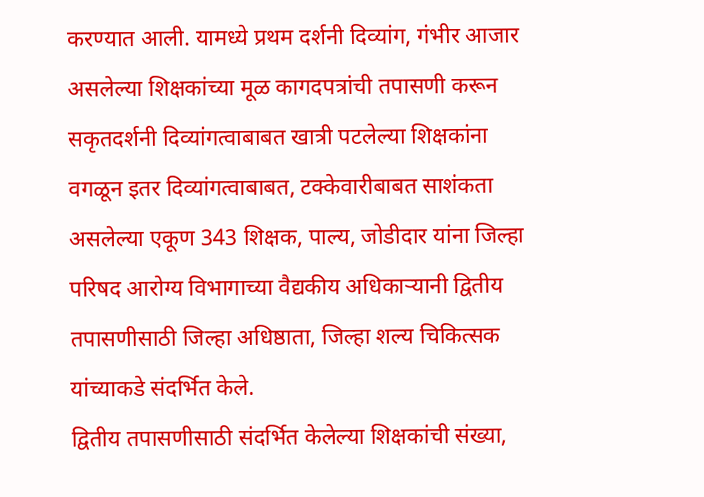करण्यात आली. यामध्ये प्रथम दर्शनी दिव्यांग, गंभीर आजार असलेल्या शिक्षकांच्या मूळ कागदपत्रांची तपासणी करून सकृतदर्शनी दिव्यांगत्वाबाबत खात्री पटलेल्या शिक्षकांना वगळून इतर दिव्यांगत्वाबाबत, टक्केवारीबाबत साशंकता असलेल्या एकूण 343 शिक्षक, पाल्य, जोडीदार यांना जिल्हा परिषद आरोग्य विभागाच्या वैद्यकीय अधिकाऱ्यानी द्वितीय तपासणीसाठी जिल्हा अधिष्ठाता, जिल्हा शल्य चिकित्सक यांच्याकडे संदर्भित केले.
द्वितीय तपासणीसाठी संदर्भित केलेल्या शिक्षकांची संख्या,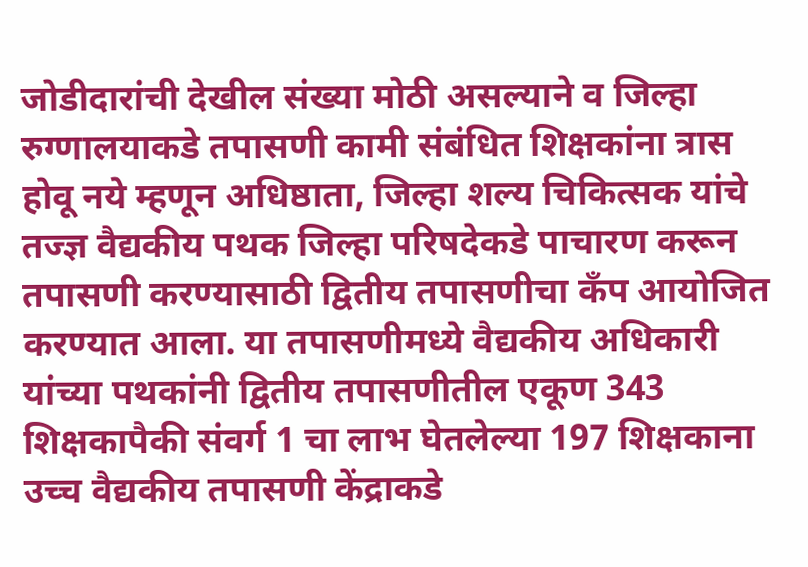जोडीदारांची देखील संख्या मोठी असल्याने व जिल्हा रुग्णालयाकडे तपासणी कामी संबंधित शिक्षकांना त्रास होवू नये म्हणून अधिष्ठाता, जिल्हा शल्य चिकित्सक यांचे तज्ज्ञ वैद्यकीय पथक जिल्हा परिषदेकडे पाचारण करून तपासणी करण्यासाठी द्वितीय तपासणीचा कँप आयोजित करण्यात आला. या तपासणीमध्ये वैद्यकीय अधिकारी यांच्या पथकांनी द्वितीय तपासणीतील एकूण 343 शिक्षकापैकी संवर्ग 1 चा लाभ घेतलेल्या 197 शिक्षकाना उच्च वैद्यकीय तपासणी केंद्राकडे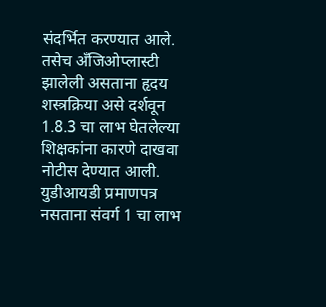संदर्भित करण्यात आले. तसेच अँजिओप्लास्टी झालेली असताना हृदय शस्त्रक्रिया असे दर्शवून 1.8.3 चा लाभ घेतलेल्या शिक्षकांना कारणे दाखवा नोटीस देण्यात आली. युडीआयडी प्रमाणपत्र नसताना संवर्ग 1 चा लाभ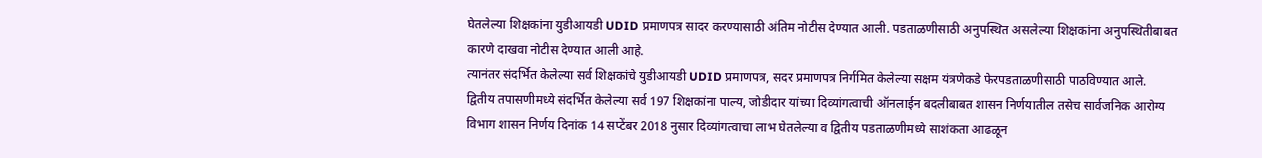घेतलेल्या शिक्षकांना युडीआयडी UDID प्रमाणपत्र सादर करण्यासाठी अंतिम नोटीस देण्यात आली. पडताळणीसाठी अनुपस्थित असलेल्या शिक्षकांना अनुपस्थितीबाबत कारणे दाखवा नोटीस देण्यात आली आहे.
त्यानंतर संदर्भित केलेल्या सर्व शिक्षकांचे युडीआयडी UDID प्रमाणपत्र, सदर प्रमाणपत्र निर्गमित केलेल्या सक्षम यंत्रणेकडे फेरपडताळणीसाठी पाठविण्यात आले. द्वितीय तपासणीमध्ये संदर्भित केलेल्या सर्व 197 शिक्षकांना पाल्य, जोडीदार यांच्या दिव्यांगत्वाची ऑनलाईन बदलीबाबत शासन निर्णयातील तसेच सार्वजनिक आरोग्य विभाग शासन निर्णय दिनांक 14 सप्टेंबर 2018 नुसार दिव्यांगत्वाचा लाभ घेतलेल्या व द्वितीय पडताळणीमध्ये साशंकता आढळून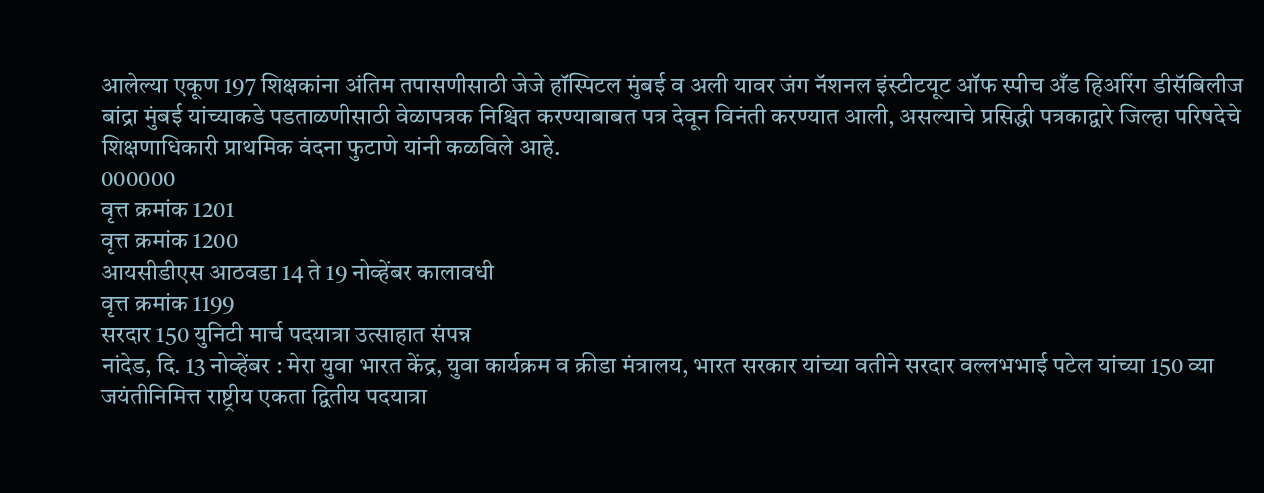आलेल्या एकूण 197 शिक्षकांना अंतिम तपासणीसाठी जेजे हॉस्पिटल मुंबई व अली यावर जंग नॅशनल इंस्टीटयूट ऑफ स्पीच अँड हिअरिंग डीसॅबिलीज बांद्रा मुंबई यांच्याकडे पडताळणीसाठी वेळापत्रक निश्चित करण्याबाबत पत्र देवून विनंती करण्यात आली, असल्याचे प्रसिद्धी पत्रकाद्वारे जिल्हा परिषदेचे शिक्षणाधिकारी प्राथमिक वंदना फुटाणे यांनी कळविले आहे.
000000
वृत्त क्रमांक 1201
वृत्त क्रमांक 1200
आयसीडीएस आठवडा 14 ते 19 नोव्हेंबर कालावधी
वृत्त क्रमांक 1199
सरदार 150 युनिटी मार्च पदयात्रा उत्साहात संपन्न
नांदेड, दि. 13 नोव्हेंबर : मेरा युवा भारत केंद्र, युवा कार्यक्रम व क्रीडा मंत्रालय, भारत सरकार यांच्या वतीने सरदार वल्लभभाई पटेल यांच्या 150 व्या जयंतीनिमित्त राष्ट्रीय एकता द्वितीय पदयात्रा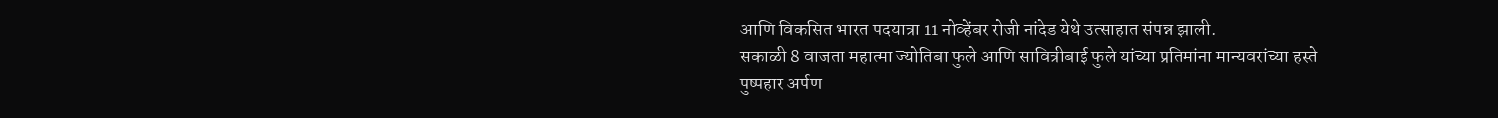आणि विकसित भारत पदयात्रा 11 नोव्हेंबर रोजी नांदेड येथे उत्साहात संपन्न झाली.
सकाळी 8 वाजता महात्मा ज्योतिबा फुले आणि सावित्रीबाई फुले यांच्या प्रतिमांना मान्यवरांच्या हस्ते पुष्पहार अर्पण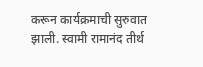करून कार्यक्रमाची सुरुवात झाली. स्वामी रामानंद तीर्थ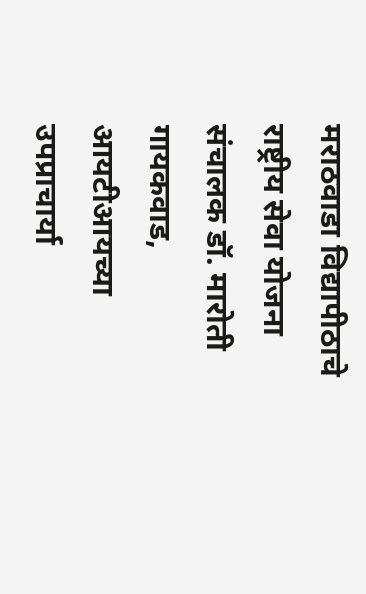मराठवाडा विद्यापीठाचे राष्ट्रीय सेवा योजना संचालक डॉ. मारोती गायकवाड, आयटीआयच्या उपप्राचार्या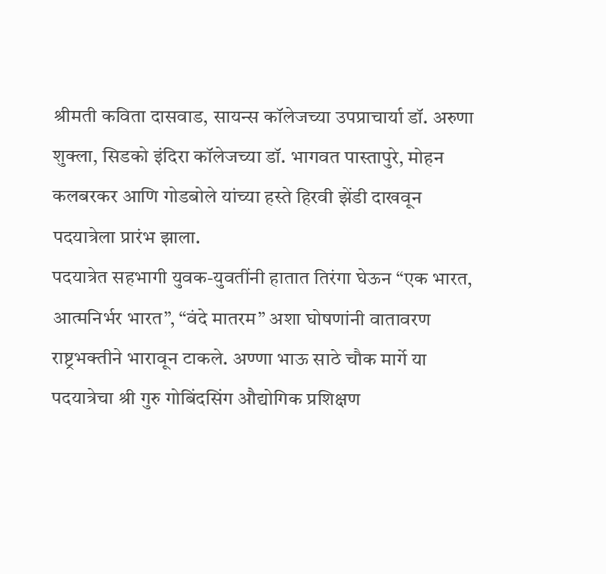श्रीमती कविता दासवाड, सायन्स कॉलेजच्या उपप्राचार्या डॉ. अरुणा शुक्ला, सिडको इंदिरा कॉलेजच्या डॉ. भागवत पास्तापुरे, मोहन कलबरकर आणि गोडबोले यांच्या हस्ते हिरवी झेंडी दाखवून पदयात्रेला प्रारंभ झाला.
पदयात्रेत सहभागी युवक-युवतींनी हातात तिरंगा घेऊन “एक भारत, आत्मनिर्भर भारत”, “वंदे मातरम” अशा घोषणांनी वातावरण राष्ट्रभक्तीने भारावून टाकले. अण्णा भाऊ साठे चौक मार्गे या पदयात्रेचा श्री गुरु गोबिंदसिंग औद्योगिक प्रशिक्षण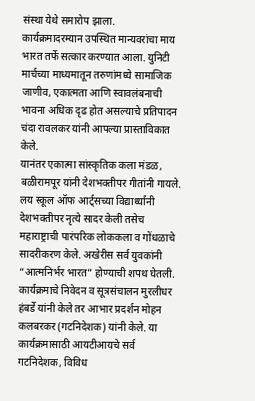संस्था येथे समारोप झाला.
कार्यक्रमादरम्यान उपस्थित मान्यवरांचा माय भारत तर्फे सत्कार करण्यात आला. युनिटी मार्चच्या माध्यमातून तरुणांमध्ये सामाजिक जाणीव, एकात्मता आणि स्वावलंबनाची भावना अधिक दृढ होत असल्याचे प्रतिपादन चंदा रावलकर यांनी आपल्या प्रास्ताविकात केले.
यानंतर एकात्मा सांस्कृतिक कला मंडळ, बळीरामपूर यांनी देशभक्तीपर गीतांनी गायले. लय स्कूल ऑफ आर्ट्सच्या विद्यार्थ्यांनी देशभक्तीपर नृत्ये सादर केली तसेच महाराष्ट्राची पारंपरिक लोककला व गोंधळाचे सादरीकरण केले. अखेरीस सर्व युवकांनी “आत्मनिर्भर भारत” होण्याची शपथ घेतली.
कार्यक्रमाचे निवेदन व सूत्रसंचालन मुरलीधर हंबर्डे यांनी केले तर आभार प्रदर्शन मोहन कलबरकर (गटनिदेशक) यांनी केले. या कार्यक्रमासाठी आयटीआयचे सर्व गटनिदेशक, विविध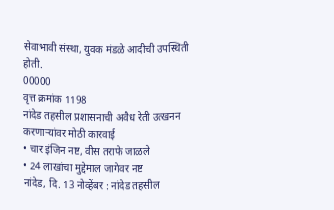सेवाभावी संस्था, युवक मंडळे आदीची उपस्थिती होती.
00000
वृत्त क्रमांक 1198
नांदेड तहसील प्रशासनाची अवैध रेती उत्खनन करणाऱ्यांवर मोठी कारवाई
• चार इंजिन नष्ट, वीस तराफे जाळले
• 24 लाखांचा मुद्देमाल जागेवर नष्ट
नांदेड, दि. 13 नोव्हेंबर : नांदेड तहसील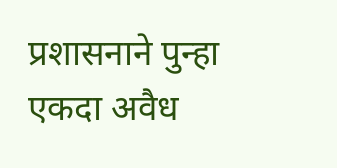प्रशासनाने पुन्हा एकदा अवैध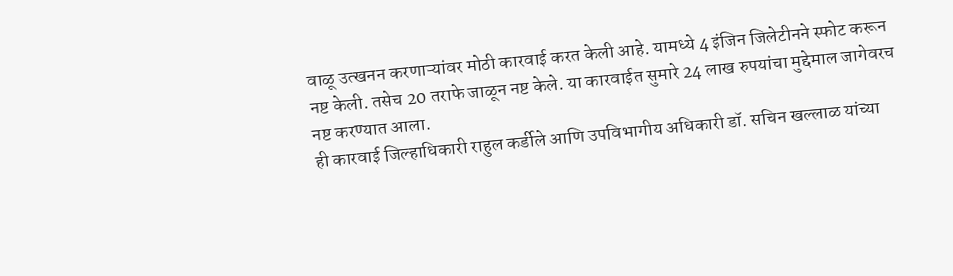वाळू उत्खनन करणाऱ्यांवर मोठी कारवाई करत केली आहे. यामध्ये 4 इंजिन जिलेटीनने स्फोट करून नष्ट केली. तसेच 20 तराफे जाळून नष्ट केले. या कारवाईत सुमारे 24 लाख रुपयांचा मुद्देमाल जागेवरच नष्ट करण्यात आला.
ही कारवाई जिल्हाधिकारी राहुल कर्डीले आणि उपविभागीय अधिकारी डॉ. सचिन खल्लाळ यांच्या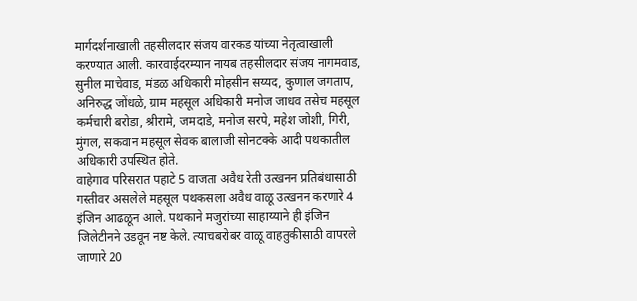मार्गदर्शनाखाली तहसीलदार संजय वारकड यांच्या नेतृत्वाखाली करण्यात आली. कारवाईदरम्यान नायब तहसीलदार संजय नागमवाड, सुनील माचेवाड, मंडळ अधिकारी मोहसीन सय्यद, कुणाल जगताप, अनिरुद्ध जोंधळे, ग्राम महसूल अधिकारी मनोज जाधव तसेच महसूल कर्मचारी बरोडा, श्रीरामे, जमदाडे, मनोज सरपे, महेश जोशी, गिरी, मुंगल, सकवान महसूल सेवक बालाजी सोनटक्के आदी पथकातील अधिकारी उपस्थित होते.
वाहेगाव परिसरात पहाटे 5 वाजता अवैध रेती उत्खनन प्रतिबंधासाठी गस्तीवर असलेले महसूल पथकसला अवैध वाळू उत्खनन करणारे 4 इंजिन आढळून आले. पथकाने मजुरांच्या साहाय्याने ही इंजिन जिलेटीनने उडवून नष्ट केले. त्याचबरोबर वाळू वाहतुकीसाठी वापरले जाणारे 20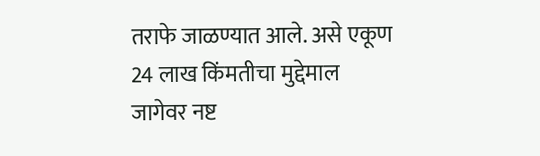तराफे जाळण्यात आले. असे एकूण 24 लाख किंमतीचा मुद्देमाल जागेवर नष्ट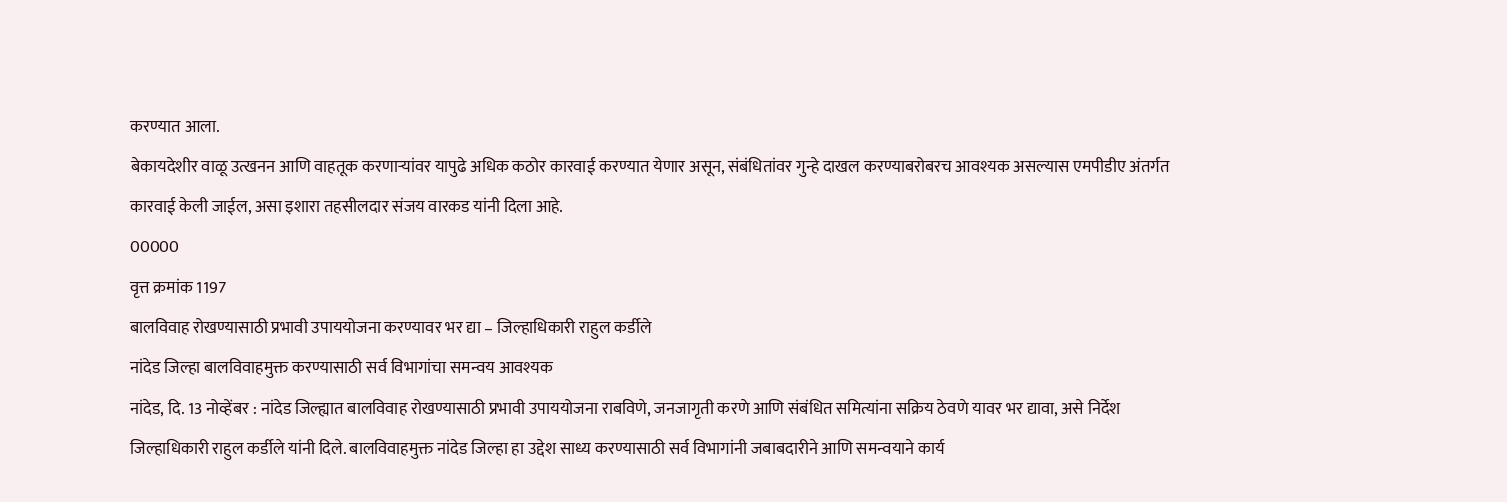करण्यात आला.
बेकायदेशीर वाळू उत्खनन आणि वाहतूक करणाऱ्यांवर यापुढे अधिक कठोर कारवाई करण्यात येणार असून, संबंधितांवर गुन्हे दाखल करण्याबरोबरच आवश्यक असल्यास एमपीडीए अंतर्गत कारवाई केली जाईल, असा इशारा तहसीलदार संजय वारकड यांनी दिला आहे.
00000
वृत्त क्रमांक 1197
बालविवाह रोखण्यासाठी प्रभावी उपाययोजना करण्यावर भर द्या – जिल्हाधिकारी राहुल कर्डीले
नांदेड जिल्हा बालविवाहमुक्त करण्यासाठी सर्व विभागांचा समन्वय आवश्यक
नांदेड, दि. 13 नोव्हेंबर : नांदेड जिल्ह्यात बालविवाह रोखण्यासाठी प्रभावी उपाययोजना राबविणे, जनजागृती करणे आणि संबंधित समित्यांना सक्रिय ठेवणे यावर भर द्यावा, असे निर्देश जिल्हाधिकारी राहुल कर्डीले यांनी दिले. बालविवाहमुक्त नांदेड जिल्हा हा उद्देश साध्य करण्यासाठी सर्व विभागांनी जबाबदारीने आणि समन्वयाने कार्य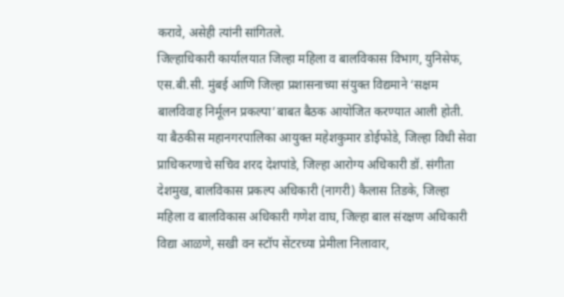करावे, असेही त्यांनी सांगितले.
जिल्हाधिकारी कार्यालयात जिल्हा महिला व बालविकास विभाग, युनिसेफ, एस.बी.सी. मुंबई आणि जिल्हा प्रशासनाच्या संयुक्त विद्यमाने ‘सक्षम बालविवाह निर्मूलन प्रकल्पा’बाबत बैठक आयोजित करण्यात आली होती. या बैठकीस महानगरपालिका आयुक्त महेशकुमार डोईफोडे, जिल्हा विधी सेवा प्राधिकरणाचे सचिव शरद देशपांडे, जिल्हा आरोग्य अधिकारी डॉ. संगीता देशमुख, बालविकास प्रकल्प अधिकारी (नागरी) कैलास तिडके, जिल्हा महिला व बालविकास अधिकारी गणेश वाघ, जिल्हा बाल संरक्षण अधिकारी विद्या आळणे, सखी वन स्टॉप सेंटरच्या प्रेमीला निलावार,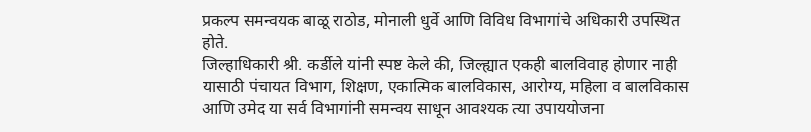प्रकल्प समन्वयक बाळू राठोड, मोनाली धुर्वे आणि विविध विभागांचे अधिकारी उपस्थित होते.
जिल्हाधिकारी श्री. कर्डीले यांनी स्पष्ट केले की, जिल्ह्यात एकही बालविवाह होणार नाही यासाठी पंचायत विभाग, शिक्षण, एकात्मिक बालविकास, आरोग्य, महिला व बालविकास आणि उमेद या सर्व विभागांनी समन्वय साधून आवश्यक त्या उपाययोजना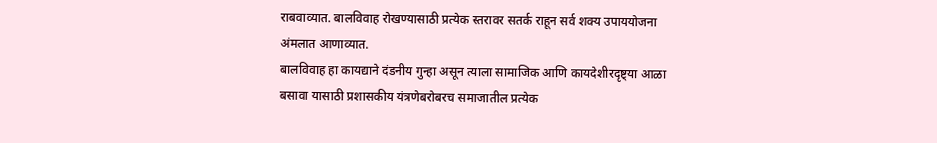राबवाव्यात. बालविवाह रोखण्यासाठी प्रत्येक स्तरावर सतर्क राहून सर्व शक्य उपाययोजना अंमलात आणाव्यात.
बालविवाह हा कायद्याने दंडनीय गुन्हा असून त्याला सामाजिक आणि कायदेशीरदृष्ट्या आळा बसावा यासाठी प्रशासकीय यंत्रणेबरोबरच समाजातील प्रत्येक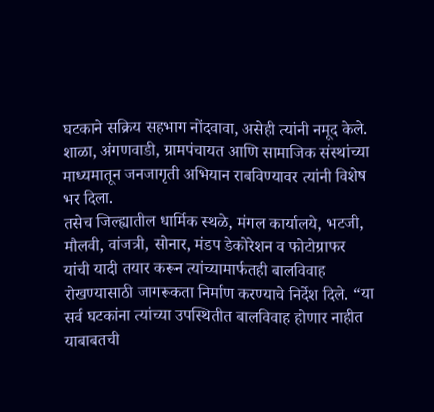घटकाने सक्रिय सहभाग नोंदवावा, असेही त्यांनी नमूद केले. शाळा, अंगणवाडी, ग्रामपंचायत आणि सामाजिक संस्थांच्या माध्यमातून जनजागृती अभियान राबविण्यावर त्यांनी विशेष भर दिला.
तसेच जिल्ह्यातील धार्मिक स्थळे, मंगल कार्यालये, भटजी, मौलवी, वांजत्री, सोनार, मंडप डेकोरेशन व फोटोग्राफर यांची यादी तयार करून त्यांच्यामार्फतही बालविवाह रोखण्यासाठी जागरूकता निर्माण करण्याचे निर्देश दिले. “या सर्व घटकांना त्यांच्या उपस्थितीत बालविवाह होणार नाहीत याबाबतची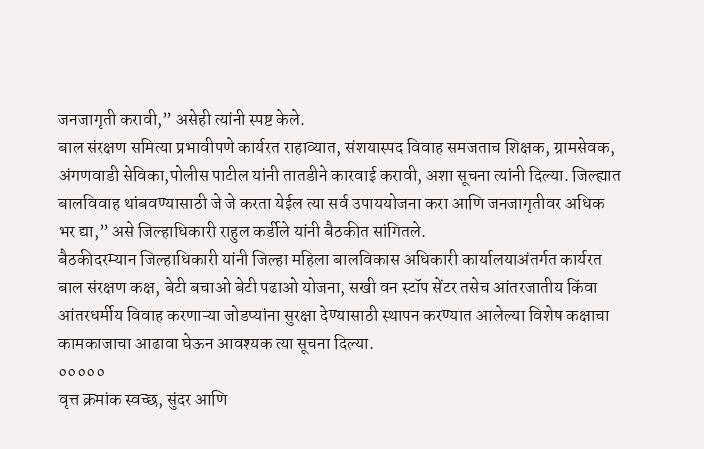जनजागृती करावी,” असेही त्यांनी स्पष्ट केले.
बाल संरक्षण समित्या प्रभावीपणे कार्यरत राहाव्यात, संशयास्पद विवाह समजताच शिक्षक, ग्रामसेवक, अंगणवाडी सेविका,पोलीस पाटील यांनी तातडीने कारवाई करावी, अशा सूचना त्यांनी दिल्या. जिल्ह्यात बालविवाह थांबवण्यासाठी जे जे करता येईल त्या सर्व उपाययोजना करा आणि जनजागृतीवर अधिक भर द्या,” असे जिल्हाधिकारी राहुल कर्डीले यांनी बैठकीत सांगितले.
बैठकीदरम्यान जिल्हाधिकारी यांनी जिल्हा महिला बालविकास अधिकारी कार्यालयाअंतर्गत कार्यरत बाल संरक्षण कक्ष, बेटी बचाओ बेटी पढाओ योजना, सखी वन स्टॉप सेंटर तसेच आंतरजातीय किंवा आंतरधर्मीय विवाह करणाऱ्या जोडप्यांना सुरक्षा देण्यासाठी स्थापन करण्यात आलेल्या विशेष कक्षाचा कामकाजाचा आढावा घेऊन आवश्यक त्या सूचना दिल्या.
०००००
वृत्त क्रमांक स्वच्छ, सुंदर आणि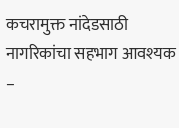कचरामुक्त नांदेडसाठी नागरिकांचा सहभाग आवश्यक –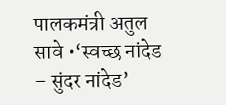पालकमंत्री अतुल सावे •‘स्वच्छ नांदेड – सुंदर नांदेड’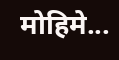मोहिमे...